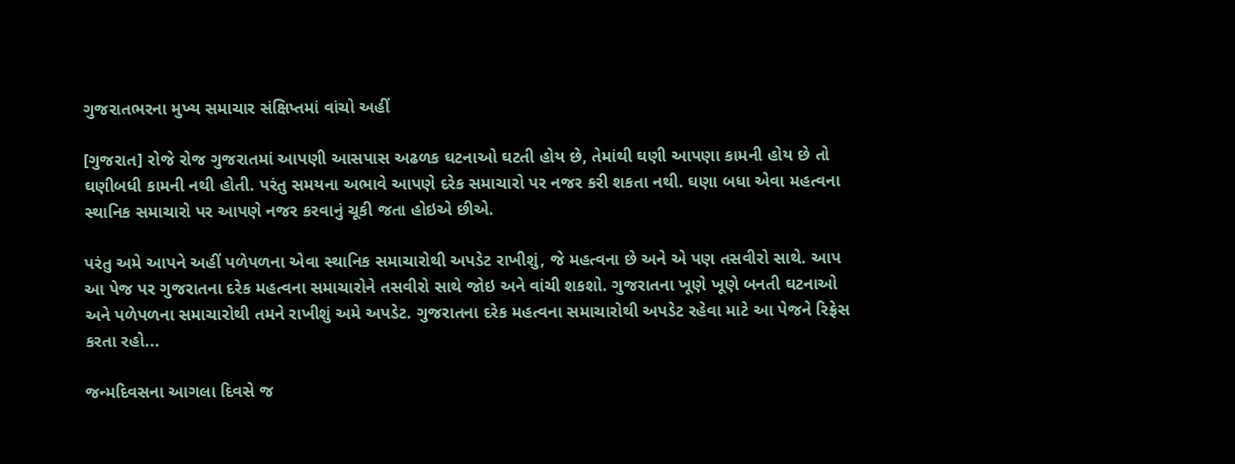ગુજરાતભરના મુખ્ય સમાચાર સંક્ષિપ્તમાં વાંચો અહીં

[ગુજરાત] રોજે રોજ ગુજરાતમાં આપણી આસપાસ અઢળક ઘટનાઓ ઘટતી હોય છે, તેમાંથી ઘણી આપણા કામની હોય છે તો ઘણીબધી કામની નથી હોતી. પરંતુ સમયના અભાવે આપણે દરેક સમાચારો પર નજર કરી શકતા નથી. ઘણા બધા એવા મહત્વના સ્થાનિક સમાચારો પર આપણે નજર કરવાનું ચૂકી જતા હોઇએ છીએ.

પરંતુ અમે આપને અહીં પળેપળના એવા સ્થાનિક સમાચારોથી અપડેટ રાખીશું, જે મહત્વના છે અને એ પણ તસવીરો સાથે. આપ આ પેજ પર ગુજરાતના દરેક મહત્વના સમાચારોને તસવીરો સાથે જોઇ અને વાંચી શકશો. ગુજરાતના ખૂણે ખૂણે બનતી ઘટનાઓ અને પળેપળના સમાચારોથી તમને રાખીશું અમે અપડેટ. ગુજરાતના દરેક મહત્વના સમાચારોથી અપડેટ રહેવા માટે આ પેજને રિફ્રેસ કરતા રહો...

જન્મદિવસના આગલા દિવસે જ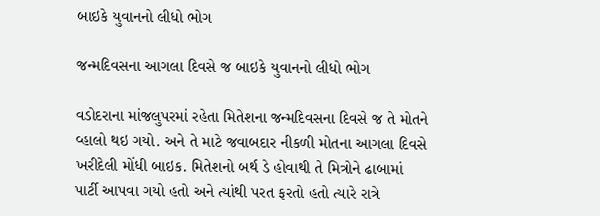બાઇકે યુવાનનો લીધો ભોગ

જન્મદિવસના આગલા દિવસે જ બાઇકે યુવાનનો લીધો ભોગ

વડોદરાના માંજલુપરમાં રહેતા મિતેશના જન્મદિવસના દિવસે જ તે મોતને વ્હાલો થઇ ગયો. અને તે માટે જવાબદાર નીકળી મોતના આગલા દિવસે ખરીદેલી મોંધી બાઇક. મિતેશનો બર્થ ડે હોવાથી તે મિત્રોને ઢાબામાં પાર્ટી આપવા ગયો હતો અને ત્યાંથી પરત ફરતો હતો ત્યારે રાત્રે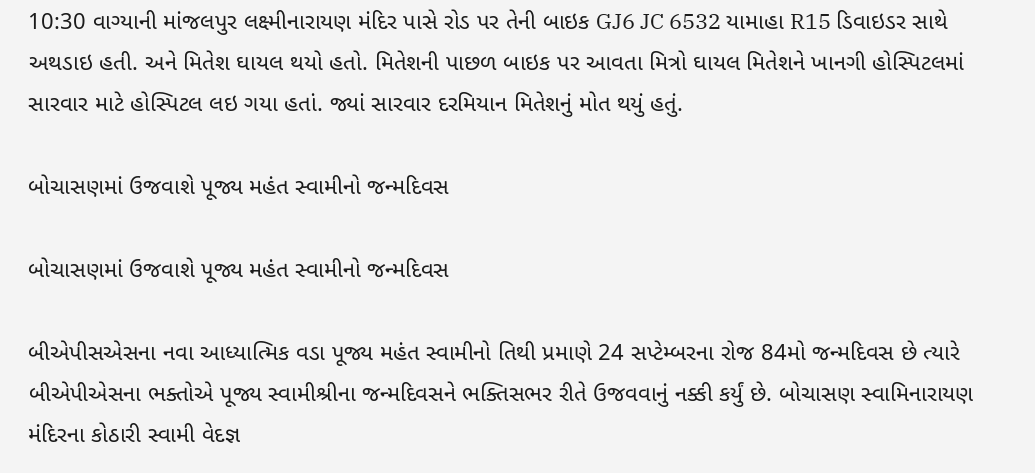10:30 વાગ્યાની માંજલપુર લક્ષ્મીનારાયણ મંદિર પાસે રોડ પર તેની બાઇક GJ6 JC 6532 યામાહા R15 ડિવાઇડર સાથે અથડાઇ હતી. અને મિતેશ ઘાયલ થયો હતો. મિતેશની પાછળ બાઇક પર આવતા મિત્રો ઘાયલ મિતેશને ખાનગી હોસ્પિટલમાં સારવાર માટે હોસ્પિટલ લઇ ગયા હતાં. જ્યાં સારવાર દરમિયાન મિતેશનું મોત થયું હતું.

બોચાસણમાં ઉજવાશે પૂજ્ય મહંત સ્વામીનો જન્મદિવસ

બોચાસણમાં ઉજવાશે પૂજ્ય મહંત સ્વામીનો જન્મદિવસ

બીએપીસએસના નવા આધ્યાત્મિક વડા પૂજ્ય મહંત સ્વામીનો તિથી પ્રમાણે 24 સપ્ટેમ્બરના રોજ 84મો જન્મદિવસ છે ત્યારે બીએપીએસના ભક્તોએ પૂજ્ય સ્વામીશ્રીના જન્મદિવસને ભક્તિસભર રીતે ઉજવવાનું નક્કી કર્યું છે. બોચાસણ સ્વામિનારાયણ મંદિરના કોઠારી સ્વામી વેદજ્ઞ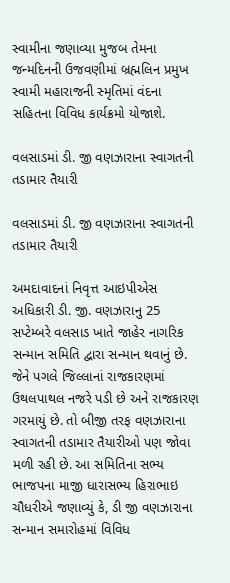સ્વામીના જણાવ્યા મુજબ તેમના જન્મદિનની ઉજવણીમાં બ્રહ્મલિન પ્રમુખ સ્વામી મહારાજની સ્મૃતિમાં વંદના સહિતના વિવિધ કાર્યક્રમો યોજાશે.

વલસાડમાં ડી. જી વણઝારાના સ્વાગતની તડામાર તૈયારી

વલસાડમાં ડી. જી વણઝારાના સ્વાગતની તડામાર તૈયારી

અમદાવાદનાં નિવૃત્ત આઇપીએસ અધિકારી ડી. જી. વણઝારાનુ 25 સપ્ટેમ્બરે વલસાડ ખાતે જાહેર નાગરિક સન્માન સમિતિ દ્વારા સન્માન થવાનું છે. જેને પગલે જિલ્લાનાં રાજકારણમાં ઉથલપાથલ નજરે પડી છે અને રાજકારણ ગરમાયું છે. તો બીજી તરફ વણઝારાના સ્વાગતની તડામાર તૈયારીઓ પણ જોવા મળી રહી છે. આ સમિતિના સભ્ય ભાજપના માજી ધારાસભ્ય હિરાભાઇ ચૌધરીએ જણાવ્યું કે, ડી જી વણઝારાના સન્માન સમારોહમાં વિવિધ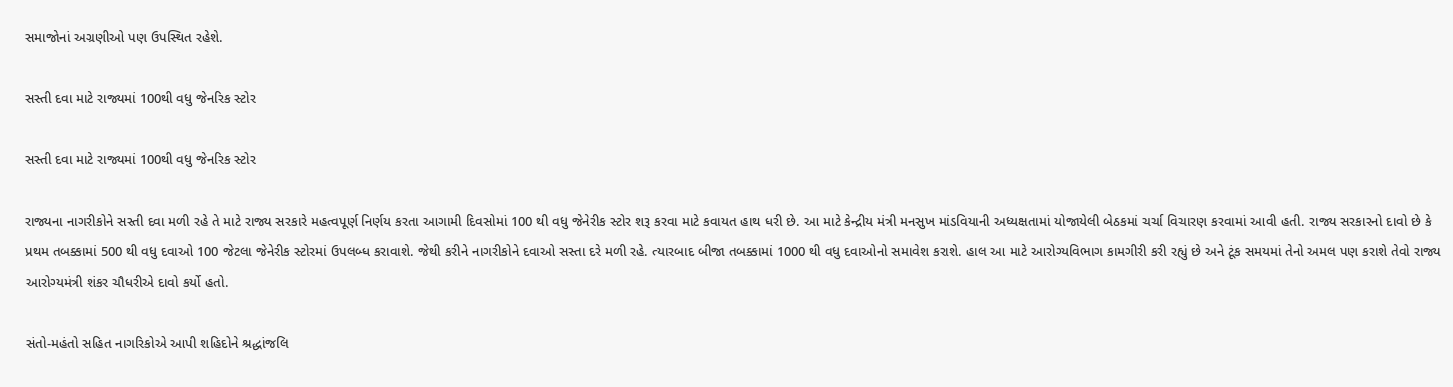સમાજોનાં અગ્રણીઓ પણ ઉપસ્થિત રહેશે.

સસ્તી દવા માટે રાજ્યમાં 100થી વધુ જેનરિક સ્ટોર

સસ્તી દવા માટે રાજ્યમાં 100થી વધુ જેનરિક સ્ટોર

રાજ્યના નાગરીકોને સસ્તી દવા મળી રહે તે માટે રાજ્ય સરકારે મહત્વપૂર્ણ નિર્ણય કરતા આગામી દિવસોમાં 100 થી વધુ જેનેરીક સ્ટોર શરૂ કરવા માટે કવાયત હાથ ધરી છે. આ માટે કેન્દ્રીય મંત્રી મનસુખ માંડવિયાની અધ્યક્ષતામાં યોજાયેલી બેઠકમાં ચર્ચા વિચારણ કરવામાં આવી હતી. રાજ્ય સરકારનો દાવો છે કે પ્રથમ તબક્કામાં 500 થી વધુ દવાઓ 100 જેટલા જેનેરીક સ્ટોરમાં ઉપલબ્ધ કરાવાશે. જેથી કરીને નાગરીકોને દવાઓ સસ્તા દરે મળી રહે. ત્યારબાદ બીજા તબક્કામાં 1000 થી વધુ દવાઓનો સમાવેશ કરાશે. હાલ આ માટે આરોગ્યવિભાગ કામગીરી કરી રહ્યું છે અને ટૂંક સમયમાં તેનો અમલ પણ કરાશે તેવો રાજ્ય આરોગ્યમંત્રી શંકર ચૌધરીએ દાવો કર્યો હતો.

સંતો-મહંતો સહિત નાગરિકોએ આપી શહિદોને શ્રદ્ધાંજલિ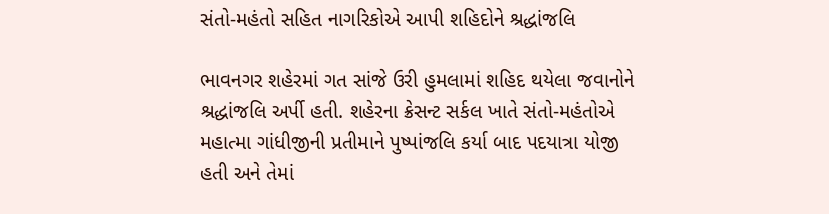સંતો-મહંતો સહિત નાગરિકોએ આપી શહિદોને શ્રદ્ધાંજલિ

ભાવનગર શહેરમાં ગત સાંજે ઉરી હુમલામાં શહિદ થયેલા જવાનોને શ્રદ્ધાંજલિ અર્પી હતી. શહેરના ક્રેસન્ટ સર્કલ ખાતે સંતો-મહંતોએ મહાત્મા ગાંધીજીની પ્રતીમાને પુષ્પાંજલિ કર્યા બાદ પદયાત્રા યોજી હતી અને તેમાં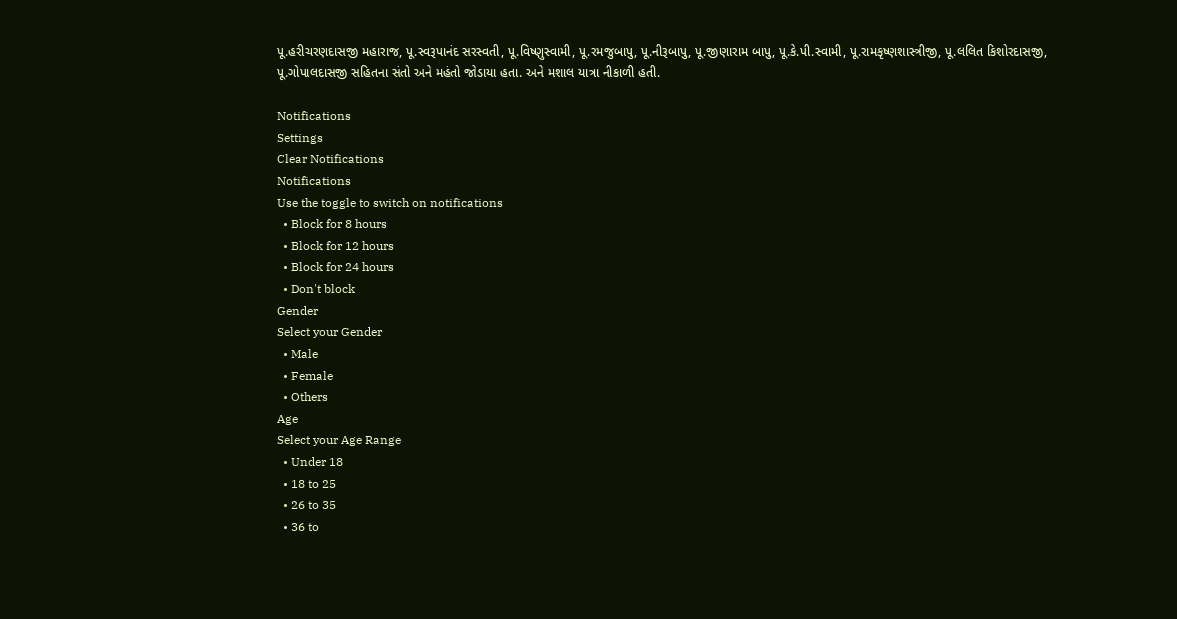પૂ.હરીચરણદાસજી મહારાજ, પૂ.સ્વરૂપાનંદ સરસ્વતી, પૂ.વિષ્ણુસ્વામી, પૂ.રમજુબાપુ, પૂ.નીરૂબાપુ, પૂ.જીણારામ બાપુ, પૂ.કે.પી.સ્વામી, પૂ.રામકૃષ્ણશાસ્ત્રીજી, પૂ.લલિત કિશોરદાસજી, પૂ.ગોપાલદાસજી સહિતના સંતો અને મહંતો જોડાયા હતા. અને મશાલ યાત્રા નીકાળી હતી.

Notifications
Settings
Clear Notifications
Notifications
Use the toggle to switch on notifications
  • Block for 8 hours
  • Block for 12 hours
  • Block for 24 hours
  • Don't block
Gender
Select your Gender
  • Male
  • Female
  • Others
Age
Select your Age Range
  • Under 18
  • 18 to 25
  • 26 to 35
  • 36 to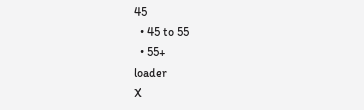45
  • 45 to 55
  • 55+
loader
X